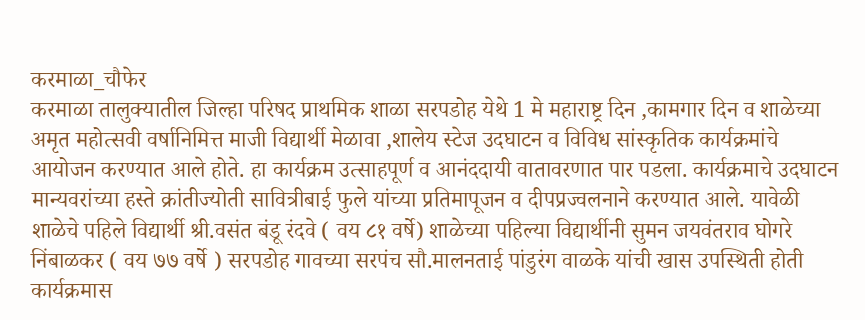करमाळा_चौफेर
करमाळा तालुक्यातील जिल्हा परिषद प्राथमिक शाळा सरपडोह येथे 1 मे महाराष्ट्र दिन ,कामगार दिन व शाळेच्या अमृत महोत्सवी वर्षानिमित्त माजी विद्यार्थी मेळावा ,शालेय स्टेज उदघाटन व विविध सांस्कृतिक कार्यक्रमांचे आयोजन करण्यात आले होते. हा कार्यक्रम उत्साहपूर्ण व आनंददायी वातावरणात पार पडला. कार्यक्रमाचे उदघाटन मान्यवरांच्या हस्ते क्रांतीज्योती सावित्रीबाई फुले यांच्या प्रतिमापूजन व दीपप्रज्वलनाने करण्यात आले. यावेळी शाळेचे पहिले विद्यार्थी श्री.वसंत बंडू रंदवे ( वय ८१ वर्षे) शाळेच्या पहिल्या विद्यार्थीनी सुमन जयवंतराव घोगरे निंबाळकर ( वय ७७ वर्षे ) सरपडोह गावच्या सरपंच सौ.मालनताई पांडुरंग वाळके यांची खास उपस्थिती होती
कार्यक्रमास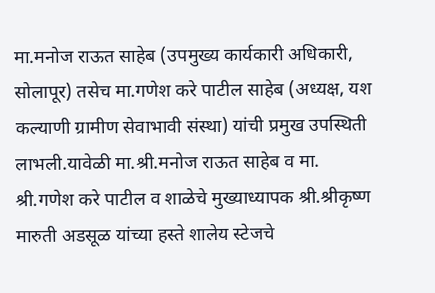मा.मनोज राऊत साहेब (उपमुख्य कार्यकारी अधिकारी, सोलापूर) तसेच मा.गणेश करे पाटील साहेब (अध्यक्ष, यश कल्याणी ग्रामीण सेवाभावी संस्था) यांची प्रमुख उपस्थिती लाभली.यावेळी मा.श्री.मनोज राऊत साहेब व मा. श्री.गणेश करे पाटील व शाळेचे मुख्याध्यापक श्री.श्रीकृष्ण मारुती अडसूळ यांच्या हस्ते शालेय स्टेजचे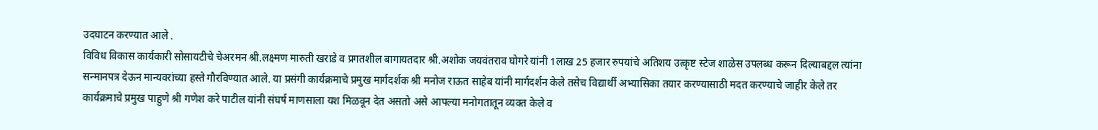उदघाटन करण्यात आले .
विविध विकास कार्यकारी सोसायटीचे चेअरमन श्री.लक्ष्मण मारुती खराडे व प्रगतशील बागायतदार श्री.अशोक जयवंतराव घोगरे यांनी 1लाख 25 हजार रुपयांचे अतिशय उत्कृष्ट स्टेज शाळेस उपलब्ध करून दिल्याबद्दल त्यांना सन्मानपत्र देऊन मान्यवरांच्या हस्ते गौरविण्यात आले. या प्रसंगी कार्यक्रमाचे प्रमुख मार्गदर्शक श्री मनोज राऊत साहेब यांनी मार्गदर्शन केले तसेच विद्यार्थी अभ्यासिका तयार करण्यासाठी मदत करण्याचे जाहीर केले तर कार्यक्रमाचे प्रमुख पाहुणे श्री गणेश करे पाटील यांनी संघर्ष माणसाला यश मिळवून देत असतो असे आपल्या मनोगतातून व्यक्त केले व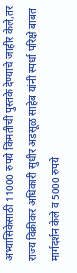अभ्यासिकेसाठी 11000 रुपये किंमतीची पुस्तके देण्याचे जाहीर केले,तर राज्य विक्रीकर अधिकारी सुधीर अडसूळ साहेब यांनी स्पर्धा परिक्षे बाबत मार्गदर्शन केले व 5000 रुपये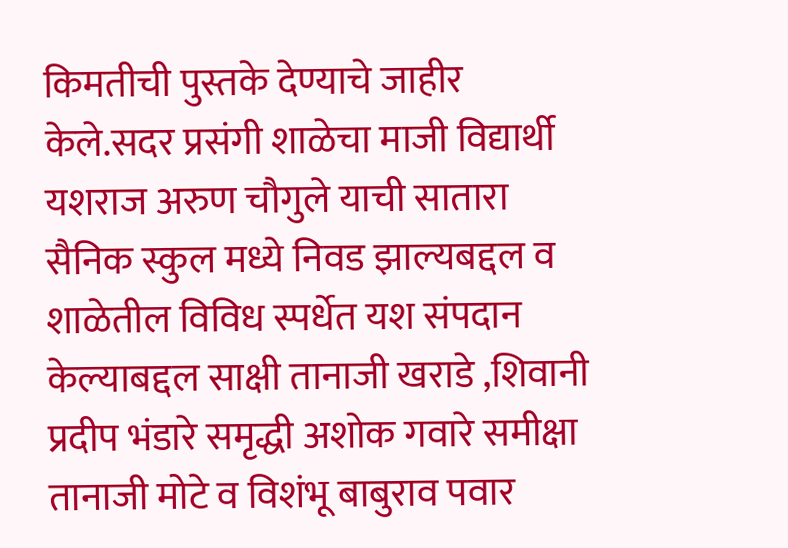किमतीची पुस्तके देण्याचे जाहीर केले.सदर प्रसंगी शाळेचा माजी विद्यार्थी यशराज अरुण चौगुले याची सातारा सैनिक स्कुल मध्ये निवड झाल्यबद्दल व शाळेतील विविध स्पर्धेत यश संपदान केल्याबद्दल साक्षी तानाजी खराडे ,शिवानी प्रदीप भंडारे समृद्धी अशोक गवारे समीक्षा तानाजी मोटे व विशंभू बाबुराव पवार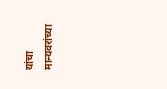यांचा मान्यवरांच्या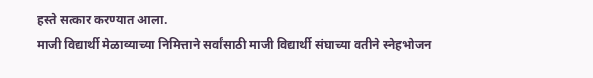हस्ते सत्कार करण्यात आला.
माजी विद्यार्थी मेळाव्याच्या निमित्ताने सर्वांसाठी माजी विद्यार्थी संघाच्या वतीने स्नेहभोजन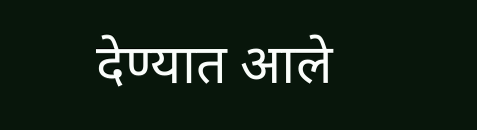देण्यात आले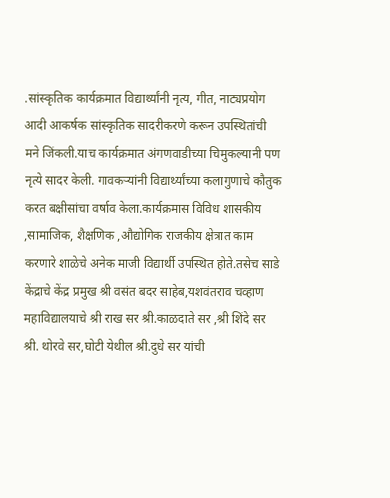.सांस्कृतिक कार्यक्रमात विद्यार्थ्यांनी नृत्य, गीत, नाट्यप्रयोग आदी आकर्षक सांस्कृतिक सादरीकरणे करून उपस्थितांची मने जिंकली.याच कार्यक्रमात अंगणवाडीच्या चिमुकल्यानी पण नृत्ये सादर केली. गावकऱ्यांनी विद्यार्थ्यांच्या कलागुणाचे कौतुक करत बक्षीसांचा वर्षाव केला.कार्यक्रमास विविध शासकीय ,सामाजिक, शैक्षणिक ,औद्योगिक राजकीय क्षेत्रात काम करणारे शाळेचे अनेक माजी विद्यार्थी उपस्थित होते.तसेच साडे केंद्राचे केंद्र प्रमुख श्री वसंत बदर साहेब,यशवंतराव चव्हाण महाविद्यालयाचे श्री राख सर श्री.काळदाते सर ,श्री शिंदे सर श्री. थोरवे सर,घोटी येथील श्री.दुधे सर यांची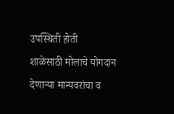उपस्थिती होती
शाळेसाठी मोलाचे योगदान देणाऱ्या मान्यवरांचा व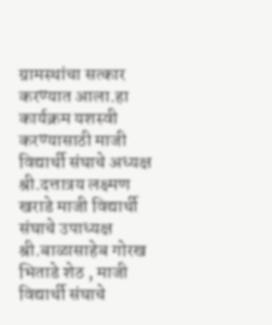ग्रामस्थांचा सत्कार करण्यात आला.हा कार्यक्रम यशस्वी करण्यासाठी माजी विद्यार्थी संघाचे अध्यक्ष श्री.दत्तात्रय लक्ष्मण खराडे माजी विद्यार्थी संघाचे उपाध्यक्ष श्री.बाळासाहेब गोरख भिताडे शेठ , माजी विद्यार्थी संघाचे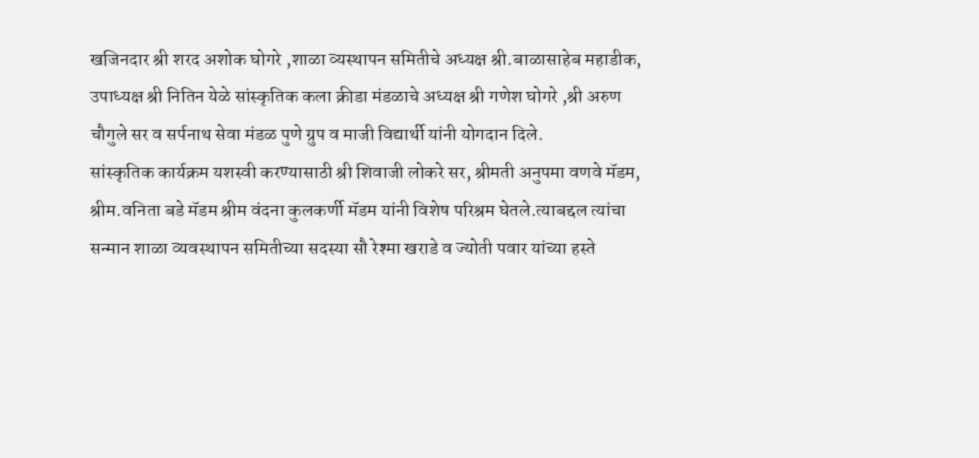खजिनदार श्री शरद अशोक घोगरे ,शाळा व्यस्थापन समितीचे अध्यक्ष श्री.बाळासाहेब महाडीक, उपाध्यक्ष श्री नितिन येळे सांस्कृतिक कला क्रीडा मंडळाचे अध्यक्ष श्री गणेश घोगरे ,श्री अरुण चौगुले सर व सर्पनाथ सेवा मंडळ पुणे ग्रुप व माजी विद्यार्थी यांनी योगदान दिले.
सांस्कृतिक कार्यक्रम यशस्वी करण्यासाठी श्री शिवाजी लोकरे सर, श्रीमती अनुपमा वणवे मॅडम, श्रीम.वनिता बडे मॅडम श्रीम वंदना कुलकर्णी मॅडम यांनी विशेष परिश्रम घेतले.त्याबद्दल त्यांचा सन्मान शाळा व्यवस्थापन समितीच्या सदस्या सौ रेश्मा खराडे व ज्योती पवार यांच्या हस्ते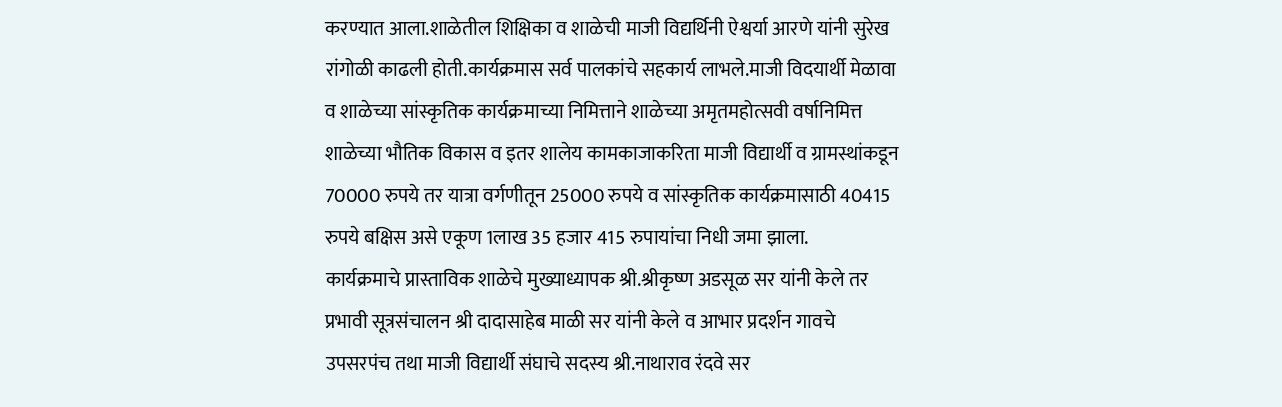करण्यात आला.शाळेतील शिक्षिका व शाळेची माजी विद्यर्थिनी ऐश्वर्या आरणे यांनी सुरेख रांगोळी काढली होती.कार्यक्रमास सर्व पालकांचे सहकार्य लाभले.माजी विदयार्थी मेळावा व शाळेच्या सांस्कृतिक कार्यक्रमाच्या निमित्ताने शाळेच्या अमृतमहोत्सवी वर्षानिमित्त शाळेच्या भौतिक विकास व इतर शालेय कामकाजाकरिता माजी विद्यार्थी व ग्रामस्थांकडून 70000 रुपये तर यात्रा वर्गणीतून 25000 रुपये व सांस्कृतिक कार्यक्रमासाठी 40415 रुपये बक्षिस असे एकूण 1लाख 35 हजार 415 रुपायांचा निधी जमा झाला.
कार्यक्रमाचे प्रास्ताविक शाळेचे मुख्याध्यापक श्री.श्रीकृष्ण अडसूळ सर यांनी केले तर प्रभावी सूत्रसंचालन श्री दादासाहेब माळी सर यांनी केले व आभार प्रदर्शन गावचे उपसरपंच तथा माजी विद्यार्थी संघाचे सदस्य श्री.नाथाराव रंदवे सर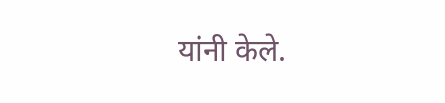यांनी केले.